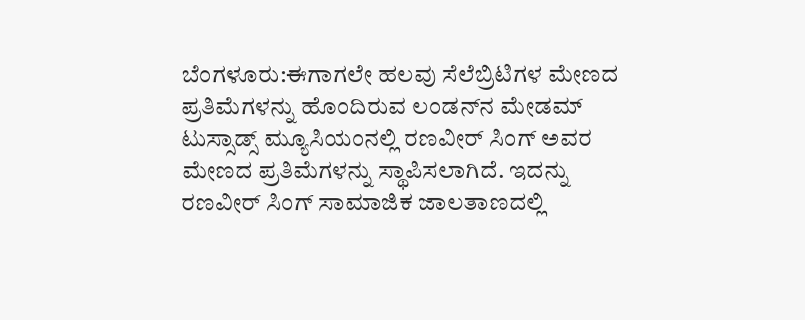ಬೆಂಗಳೂರು:ಈಗಾಗಲೇ ಹಲವು ಸೆಲೆಬ್ರಿಟಿಗಳ ಮೇಣದ ಪ್ರತಿಮೆಗಳನ್ನು ಹೊಂದಿರುವ ಲಂಡನ್‌ನ ಮೇಡಮ್ ಟುಸ್ಸಾಡ್ಸ್ ಮ್ಯೂಸಿಯಂನಲ್ಲಿ ರಣವೀರ್ ಸಿಂಗ್ ಅವರ ಮೇಣದ ಪ್ರತಿಮೆಗಳನ್ನು ಸ್ಥಾಪಿಸಲಾಗಿದೆ. ಇದನ್ನು ರಣವೀರ್ ಸಿಂಗ್ ಸಾಮಾಜಿಕ ಜಾಲತಾಣದಲ್ಲಿ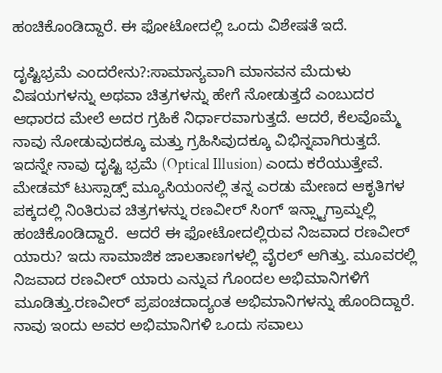ಹಂಚಿಕೊಂಡಿದ್ದಾರೆ. ಈ ಫೋಟೋದಲ್ಲಿ ಒಂದು ವಿಶೇಷತೆ ಇದೆ.

ದೃಷ್ಟಿಭ್ರಮೆ ಎಂದರೇನು?:ಸಾಮಾನ್ಯವಾಗಿ ಮಾನವನ ಮೆದುಳು ವಿಷಯಗಳನ್ನು ಅಥವಾ ಚಿತ್ರಗಳನ್ನು ಹೇಗೆ ನೋಡುತ್ತದೆ ಎಂಬುದರ ಆಧಾರದ ಮೇಲೆ ಅದರ ಗ್ರಹಿಕೆ ನಿರ್ಧಾರವಾಗುತ್ತದೆ. ಆದರೆ, ಕೆಲವೊಮ್ಮೆ ನಾವು ನೋಡುವುದಕ್ಕೂ ಮತ್ತು ಗ್ರಹಿಸಿವುದಕ್ಕೂ ವಿಭಿನ್ನವಾಗಿರುತ್ತದೆ. ಇದನ್ನೇ ನಾವು ದೃಷ್ಟಿ ಭ್ರಮೆ (Optical Illusion) ಎಂದು ಕರೆಯುತ್ತೇವೆ.
ಮೇಡಮ್ ಟುಸ್ಸಾಡ್ಸ್ ಮ್ಯೂಸಿಯಂನಲ್ಲಿ ತನ್ನ ಎರಡು ಮೇಣದ ಆಕೃತಿಗಳ ಪಕ್ಕದಲ್ಲಿ ನಿಂತಿರುವ ಚಿತ್ರಗಳನ್ನು ರಣವೀರ್ ಸಿಂಗ್ ಇನ್ಸ್ಟಾಗ್ರಾಮ್ನಲ್ಲಿ ಹಂಚಿಕೊಂಡಿದ್ದಾರೆ.  ಆದರೆ ಈ ಫೋಟೋದಲ್ಲಿರುವ ನಿಜವಾದ ರಣವೀರ್ ಯಾರು? ಇದು ಸಾಮಾಜಿಕ ಜಾಲತಾಣಗಳಲ್ಲಿ ವೈರಲ್ ಆಗಿತ್ತು. ಮೂವರಲ್ಲಿ ನಿಜವಾದ ರಣವೀರ್‌ ಯಾರು ಎನ್ನುವ ಗೊಂದಲ ಅಭಿಮಾನಿಗಳಿಗೆ ಮೂಡಿತ್ತು.ರಣವೀರ್ ಪ್ರಪಂಚದಾದ್ಯಂತ ಅಭಿಮಾನಿಗಳನ್ನು ಹೊಂದಿದ್ದಾರೆ. ನಾವು ಇಂದು ಅವರ ಅಭಿಮಾನಿಗಳಿ ಒಂದು ಸವಾಲು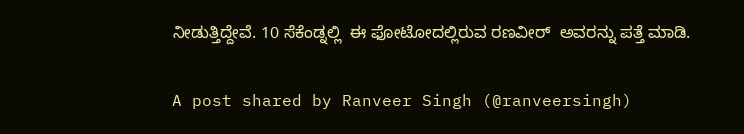ನೀಡುತ್ತಿದ್ದೇವೆ. 10 ಸೆಕೆಂಡ್ನಲ್ಲಿ  ಈ ಫೋಟೋದಲ್ಲಿರುವ ರಣವೀರ್  ಅವರನ್ನು ಪತ್ತೆ ಮಾಡಿ.

A post shared by Ranveer Singh (@ranveersingh)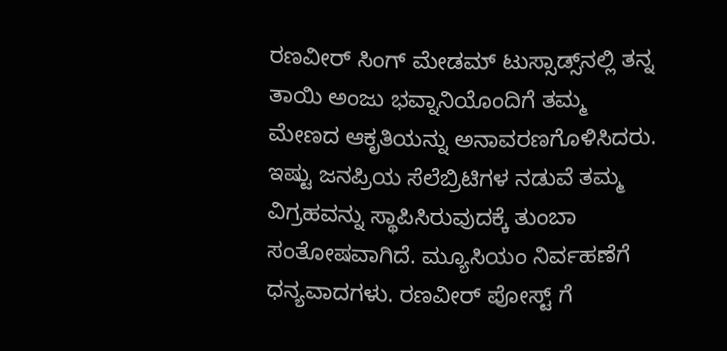ರಣವೀರ್ ಸಿಂಗ್ ಮೇಡಮ್ ಟುಸ್ಸಾಡ್ಸ್‌ನಲ್ಲಿ ತನ್ನ ತಾಯಿ ಅಂಜು ಭವ್ನಾನಿಯೊಂದಿಗೆ ತಮ್ಮ ಮೇಣದ ಆಕೃತಿಯನ್ನು ಅನಾವರಣಗೊಳಿಸಿದರು. ಇಷ್ಟು ಜನಪ್ರಿಯ ಸೆಲೆಬ್ರಿಟಿಗಳ ನಡುವೆ ತಮ್ಮ ವಿಗ್ರಹವನ್ನು ಸ್ಥಾಪಿಸಿರುವುದಕ್ಕೆ ತುಂಬಾ ಸಂತೋಷವಾಗಿದೆ. ಮ್ಯೂಸಿಯಂ ನಿರ್ವಹಣೆಗೆ ಧನ್ಯವಾದಗಳು. ರಣವೀರ್ ಪೋಸ್ಟ್ ಗೆ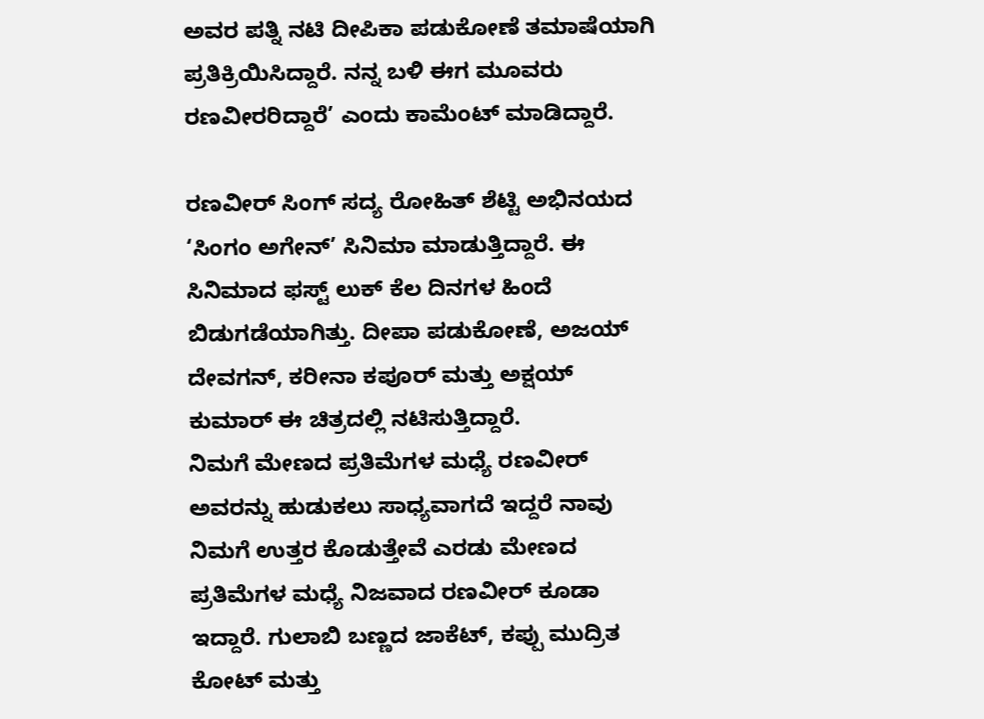ಅವರ ಪತ್ನಿ ನಟಿ ದೀಪಿಕಾ ಪಡುಕೋಣೆ ತಮಾಷೆಯಾಗಿ ಪ್ರತಿಕ್ರಿಯಿಸಿದ್ದಾರೆ. ನನ್ನ ಬಳಿ ಈಗ ಮೂವರು ರಣವೀರರಿದ್ದಾರೆ’ ಎಂದು ಕಾಮೆಂಟ್ ಮಾಡಿದ್ದಾರೆ.

ರಣವೀರ್ ಸಿಂಗ್ ಸದ್ಯ ರೋಹಿತ್ ಶೆಟ್ಟಿ ಅಭಿನಯದ ‘ಸಿಂಗಂ ಅಗೇನ್’ ಸಿನಿಮಾ ಮಾಡುತ್ತಿದ್ದಾರೆ. ಈ ಸಿನಿಮಾದ ಫಸ್ಟ್ ಲುಕ್ ಕೆಲ ದಿನಗಳ ಹಿಂದೆ ಬಿಡುಗಡೆಯಾಗಿತ್ತು. ದೀಪಾ ಪಡುಕೋಣೆ, ಅಜಯ್ ದೇವಗನ್, ಕರೀನಾ ಕಪೂರ್ ಮತ್ತು ಅಕ್ಷಯ್ ಕುಮಾರ್ ಈ ಚಿತ್ರದಲ್ಲಿ ನಟಿಸುತ್ತಿದ್ದಾರೆ.
ನಿಮಗೆ ಮೇಣದ ಪ್ರತಿಮೆಗಳ ಮಧ್ಯೆ ರಣವೀರ್ ಅವರನ್ನು ಹುಡುಕಲು ಸಾಧ್ಯವಾಗದೆ ಇದ್ದರೆ ನಾವು ನಿಮಗೆ ಉತ್ತರ ಕೊಡುತ್ತೇವೆ ಎರಡು ಮೇಣದ ಪ್ರತಿಮೆಗಳ ಮಧ್ಯೆ ನಿಜವಾದ ರಣವೀರ್ ಕೂಡಾ ಇದ್ದಾರೆ. ಗುಲಾಬಿ ಬಣ್ಣದ ಜಾಕೆಟ್, ಕಪ್ಪು ಮುದ್ರಿತ ಕೋಟ್ ಮತ್ತು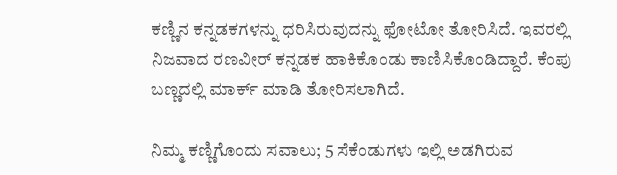ಕಣ್ಣಿನ ಕನ್ನಡಕಗಳನ್ನು ಧರಿಸಿರುವುದನ್ನು ಫೋಟೋ ತೋರಿಸಿದೆ. ಇವರಲ್ಲಿ ನಿಜವಾದ ರಣವೀರ್ ಕನ್ನಡಕ ಹಾಕಿಕೊಂಡು ಕಾಣಿಸಿಕೊಂಡಿದ್ದಾರೆ. ಕೆಂಪು ಬಣ್ಣದಲ್ಲಿ ಮಾರ್ಕ್ ಮಾಡಿ ತೋರಿಸಲಾಗಿದೆ.

ನಿಮ್ಮ ಕಣ್ಣಿಗೊಂದು ಸವಾಲು; 5 ಸೆಕೆಂಡುಗಳು ಇಲ್ಲಿ ಅಡಗಿರುವ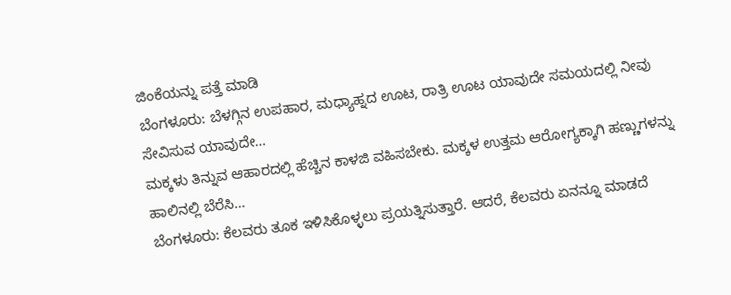ಜಿಂಕೆಯನ್ನು ಪತ್ತೆ ಮಾಡಿ
ಬೆಂಗಳೂರು: ಬೆಳಗ್ಗಿನ ಉಪಹಾರ, ಮಧ್ಯಾಹ್ನದ ಊಟ, ರಾತ್ರಿ ಊಟ ಯಾವುದೇ ಸಮಯದಲ್ಲಿ ನೀವು ಸೇವಿಸುವ ಯಾವುದೇ…
ಮಕ್ಕಳು ತಿನ್ನುವ ಆಹಾರದಲ್ಲಿ ಹೆಚ್ಚಿನ ಕಾಳಜಿ ವಹಿಸಬೇಕು. ಮಕ್ಕಳ ಉತ್ತಮ ಆರೋಗ್ಯಕ್ಕಾಗಿ ಹಣ್ಣುಗಳನ್ನು ಹಾಲಿನಲ್ಲಿ ಬೆರೆಸಿ…
ಬೆಂಗಳೂರು: ಕೆಲವರು ತೂಕ ಇಳಿಸಿಕೊಳ್ಳಲು ಪ್ರಯತ್ನಿಸುತ್ತಾರೆ. ಆದರೆ, ಕೆಲವರು ಏನನ್ನೂ ಮಾಡದೆ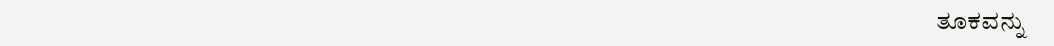ತೂಕವನ್ನು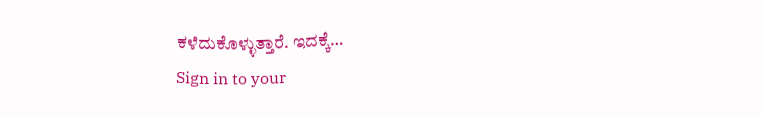ಕಳೆದುಕೊಳ್ಳುತ್ತಾರೆ. ಇದಕ್ಕೆ…
Sign in to your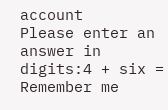account
Please enter an answer in digits:4 + six =
Remember me